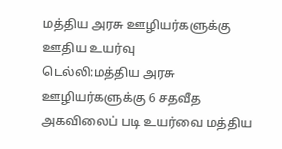மத்திய அரசு ஊழியர்களுக்கு ஊதிய உயர்வு
டெல்லி:மத்திய அரசு ஊழியர்களுக்கு 6 சதவீத அகவிலைப் படி உயர்வை மத்திய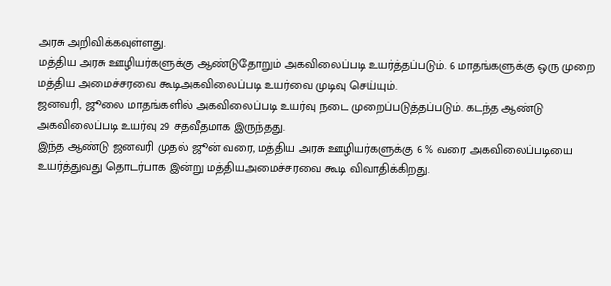அரசு அறிவிக்கவுள்ளது.
மத்திய அரசு ஊழியர்களுக்கு ஆண்டுதோறும் அகவிலைப்படி உயர்த்தப்படும். 6 மாதங்களுக்கு ஒரு முறை மத்திய அமைச்சரவை கூடிஅகவிலைப்படி உயர்வை முடிவு செய்யும்.
ஜனவரி, ஜூலை மாதங்களில் அகவிலைப்படி உயர்வு நடை முறைப்படுத்தப்படும். கடந்த ஆண்டு அகவிலைப்படி உயர்வு 29 சதவீதமாக இருந்தது.
இந்த ஆண்டு ஜனவரி முதல் ஜூன் வரை, மத்திய அரசு ஊழியர்களுக்கு 6 % வரை அகவிலைப்படியை உயர்த்துவது தொடர்பாக இன்று மத்தியஅமைச்சரவை கூடி விவாதிக்கிறது.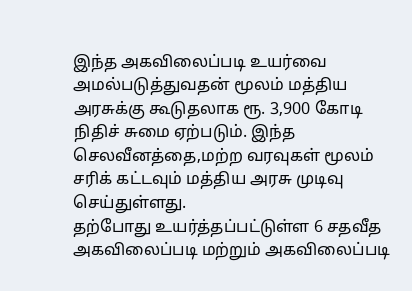இந்த அகவிலைப்படி உயர்வை அமல்படுத்துவதன் மூலம் மத்திய அரசுக்கு கூடுதலாக ரூ. 3,900 கோடி நிதிச் சுமை ஏற்படும். இந்த செலவீனத்தை,மற்ற வரவுகள் மூலம் சரிக் கட்டவும் மத்திய அரசு முடிவு செய்துள்ளது.
தற்போது உயர்த்தப்பட்டுள்ள 6 சதவீத அகவிலைப்படி மற்றும் அகவிலைப்படி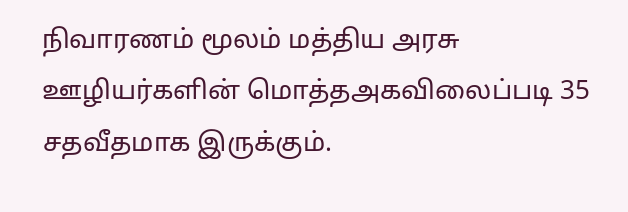நிவாரணம் மூலம் மத்திய அரசு ஊழியர்களின் மொத்தஅகவிலைப்படி 35 சதவீதமாக இருக்கும்.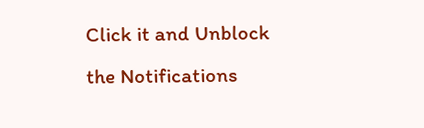Click it and Unblock the Notifications